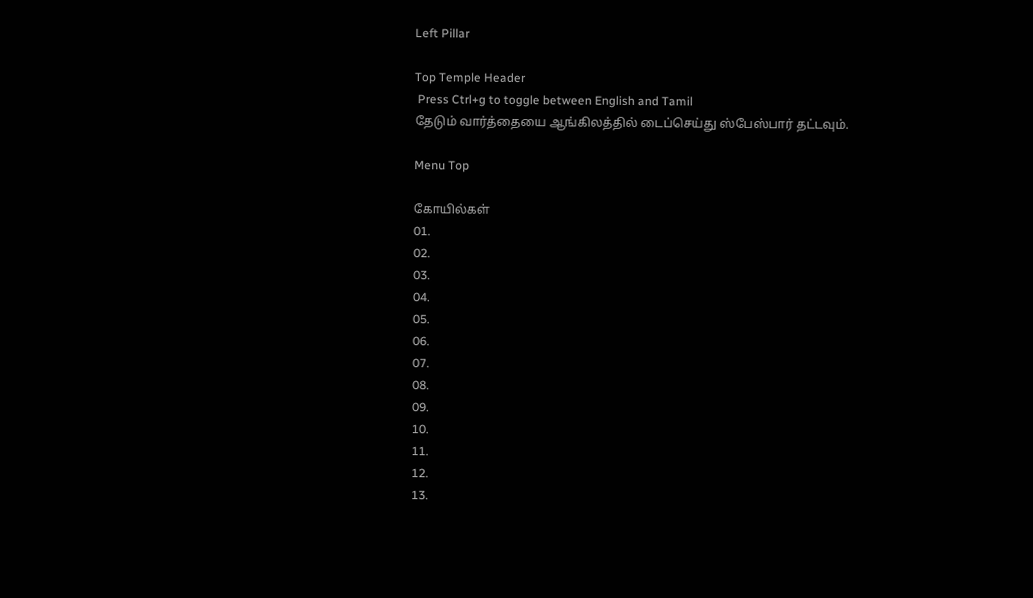Left Pillar

Top Temple Header
 Press Ctrl+g to toggle between English and Tamil
தேடும் வார்த்தையை ஆங்கிலத்தில் டைப்செய்து ஸ்பேஸ்பார் தட்டவும்.

Menu Top

கோயில்கள்
01.
02.
03.
04.
05.
06.
07.
08.
09.
10.
11.
12.
13.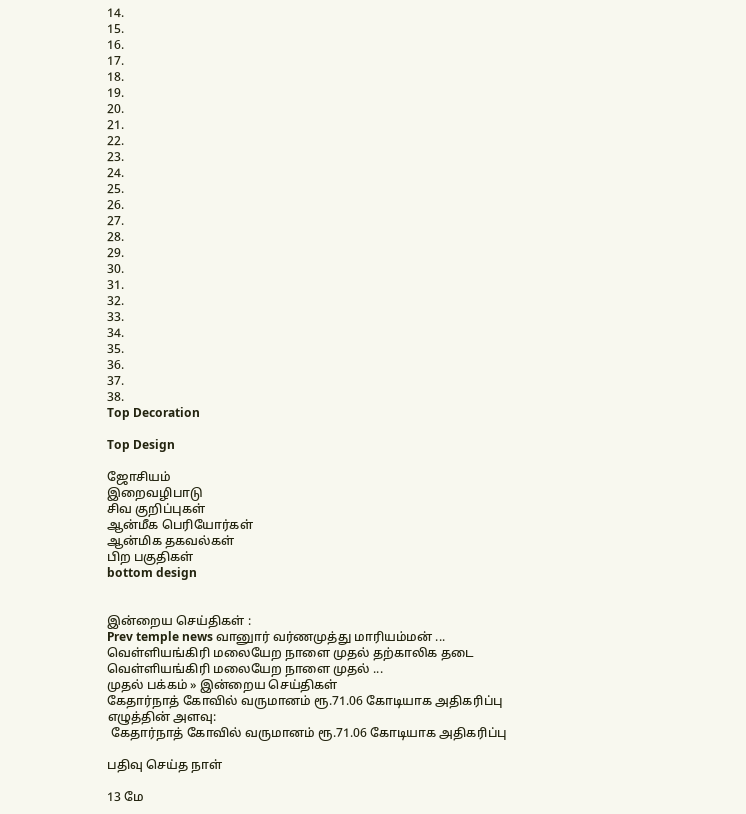14.
15.
16.
17.
18.
19.
20.
21.
22.
23.
24.
25.
26.
27.
28.
29.
30.
31.
32.
33.
34.
35.
36.
37.
38.
Top Decoration

Top Design

ஜோசியம்
இறைவழிபாடு
சிவ குறிப்புகள்
ஆன்மீக பெரியோர்கள்
ஆன்மிக தகவல்கள்
பிற பகுதிகள்
bottom design


இன்றைய செய்திகள் :
Prev temple news வானுார் வர்ணமுத்து மாரியம்மன் ... வெள்ளியங்கிரி மலையேற நாளை முதல் தற்காலிக தடை வெள்ளியங்கிரி மலையேற நாளை முதல் ...
முதல் பக்கம் » இன்றைய செய்திகள்
கேதார்நாத் கோவில் வருமானம் ரூ.71.06 கோடியாக அதிகரிப்பு
எழுத்தின் அளவு:
 கேதார்நாத் கோவில் வருமானம் ரூ.71.06 கோடியாக அதிகரிப்பு

பதிவு செய்த நாள்

13 மே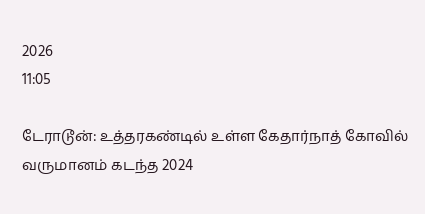2026
11:05

டேராடூன்: உத்தரகண்டில் உள்ள கேதார்நாத் கோவில் வருமானம் கடந்த 2024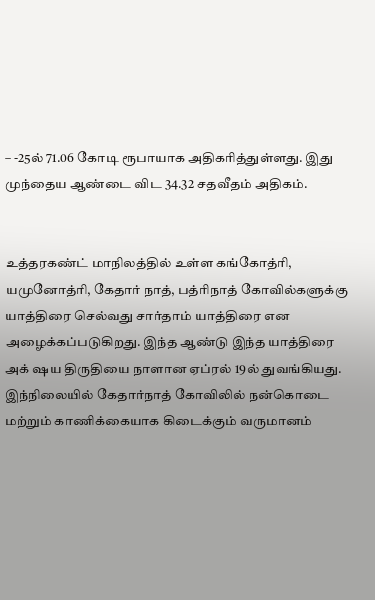– -25ல் 71.06 கோடி ரூபாயாக அதிகரித்துள்ளது. இது முந்தைய ஆண்டை விட 34.32 சதவீதம் அதிகம்.


உத்தரகண்ட் மாநிலத்தில் உள்ள கங்கோத்ரி, யமுனோத்ரி, கேதார் நாத், பத்ரிநாத் கோவில்களுக்கு யாத்திரை செல்வது சார்தாம் யாத்திரை என அழைக்கப்படுகிறது. இந்த ஆண்டு இந்த யாத்திரை அக் ஷய திருதியை நாளான ஏப்ரல் 19ல் துவங்கியது. இந்நிலையில் கேதார்நாத் கோவிலில் நன்கொடை மற்றும் காணிக்கையாக கிடைக்கும் வருமானம்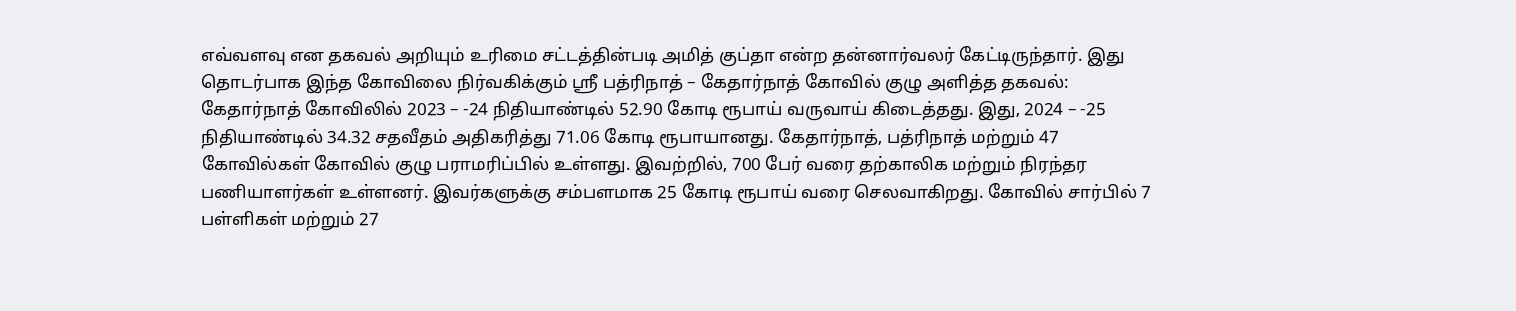எவ்வளவு என தகவல் அறியும் உரிமை சட்டத்தின்படி அமித் குப்தா என்ற தன்னார்வலர் கேட்டிருந்தார். இது தொடர்பாக இந்த கோவிலை நிர்வகிக்கும் ஸ்ரீ பத்ரிநாத் – கேதார்நாத் கோவில் குழு அளித்த தகவல்: கேதார்நாத் கோவிலில் 2023 – -24 நிதியாண்டில் 52.90 கோடி ரூபாய் வருவாய் கிடைத்தது. இது, 2024 – -25 நிதியாண்டில் 34.32 சதவீதம் அதிகரித்து 71.06 கோடி ரூபாயானது. கேதார்நாத், பத்ரிநாத் மற்றும் 47 கோவில்கள் கோவில் குழு பராமரிப்பில் உள்ளது. இவற்றில், 700 பேர் வரை தற்காலிக மற்றும் நிரந்தர பணியாளர்கள் உள்ளனர். இவர்களுக்கு சம்பளமாக 25 கோடி ரூபாய் வரை செலவாகிறது. கோவில் சார்பில் 7 பள்ளிகள் மற்றும் 27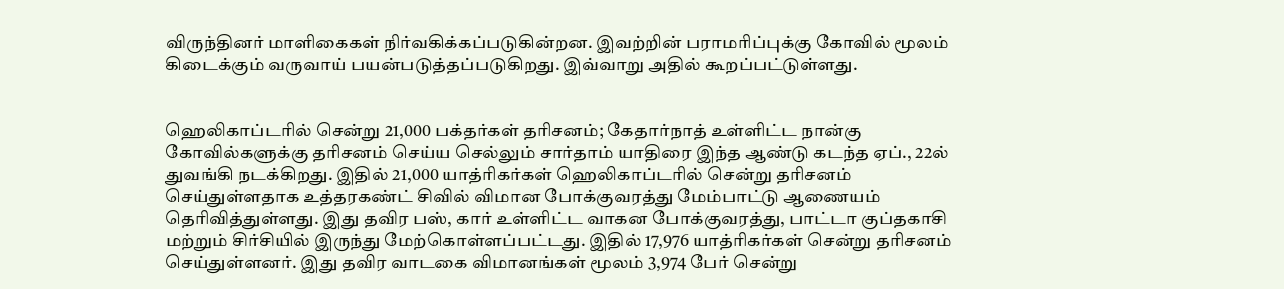விருந்தினர் மாளிகைகள் நிர்வகிக்கப்படுகின்றன. இவற்றின் பராமரிப்புக்கு கோவில் மூலம் கிடைக்கும் வருவாய் பயன்படுத்தப்படுகிறது. இவ்வாறு அதில் கூறப்பட்டுள்ளது.


ஹெலிகாப்டரில் சென்று 21,000 பக்தர்கள் தரிசனம்; கேதார்நாத் உள்ளிட்ட நான்கு கோவில்களுக்கு தரிசனம் செய்ய செல்லும் சார்தாம் யாதிரை இந்த ஆண்டு கடந்த ஏப்., 22ல் துவங்கி நடக்கிறது. இதில் 21,000 யாத்ரிகர்கள் ஹெலிகாப்டரில் சென்று தரிசனம் செய்துள்ளதாக உத்தரகண்ட் சிவில் விமான போக்குவரத்து மேம்பாட்டு ஆணையம் தெரிவித்துள்ளது. இது தவிர பஸ், கார் உள்ளிட்ட வாகன போக்குவரத்து, பாட்டா குப்தகாசி மற்றும் சிர்சியில் இருந்து மேற்கொள்ளப்பட்டது. இதில் 17,976 யாத்ரிகர்கள் சென்று தரிசனம் செய்துள்ளனர். இது தவிர வாடகை விமானங்கள் மூலம் 3,974 பேர் சென்று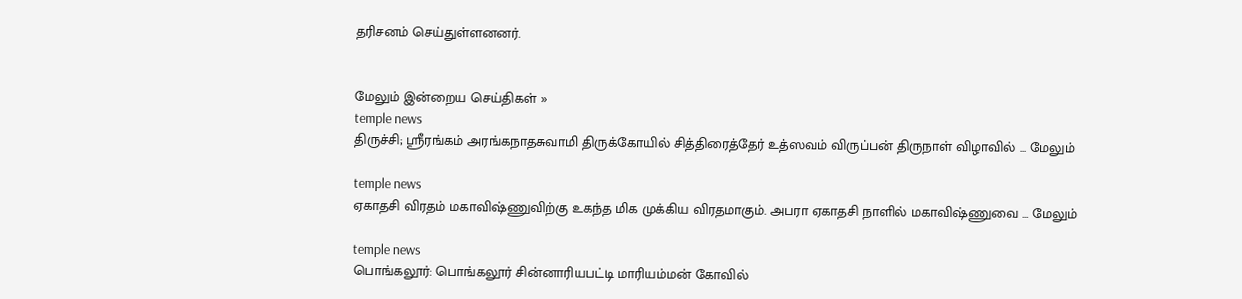தரிசனம் செய்துள்ளனனர்.


மேலும் இன்றைய செய்திகள் »
temple news
திருச்சி; ஸ்ரீரங்கம் அரங்கநாதசுவாமி திருக்கோயில் சித்திரைத்தேர் உத்ஸவம் விருப்பன் திருநாள் விழாவில் ... மேலும்

temple news
ஏகாதசி விரதம் மகாவிஷ்ணுவிற்கு உகந்த மிக முக்கிய விரதமாகும். அபரா ஏகாதசி நாளில் மகாவிஷ்ணுவை ... மேலும்

temple news
பொங்கலூர்: பொங்கலூர் சின்னாரியபட்டி மாரியம்மன் கோவில்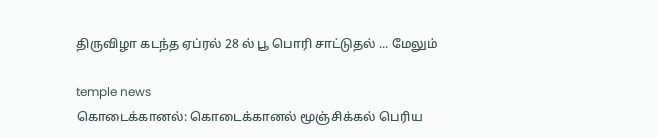திருவிழா கடந்த ஏப்ரல் 28 ல் பூ பொரி சாட்டுதல் ... மேலும்

temple news
கொடைக்கானல்: கொடைக்கானல் மூஞ்சிக்கல் பெரிய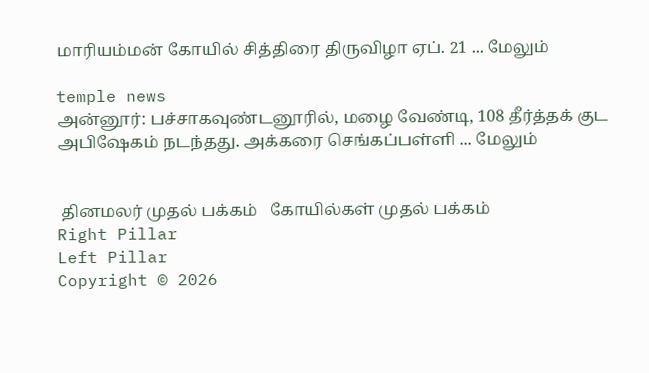மாரியம்மன் கோயில் சித்திரை திருவிழா ஏப். 21 ... மேலும்

temple news
அன்னூர்: பச்சாகவுண்டனூரில், மழை வேண்டி, 108 தீர்த்தக் குட அபிஷேகம் நடந்தது. அக்கரை செங்கப்பள்ளி ... மேலும்


 தினமலர் முதல் பக்கம்   கோயில்கள் முதல் பக்கம்
Right Pillar
Left Pillar
Copyright © 2026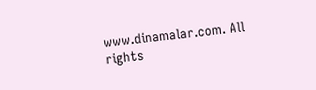www.dinamalar.com. All rights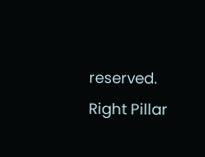reserved.
Right Pillar